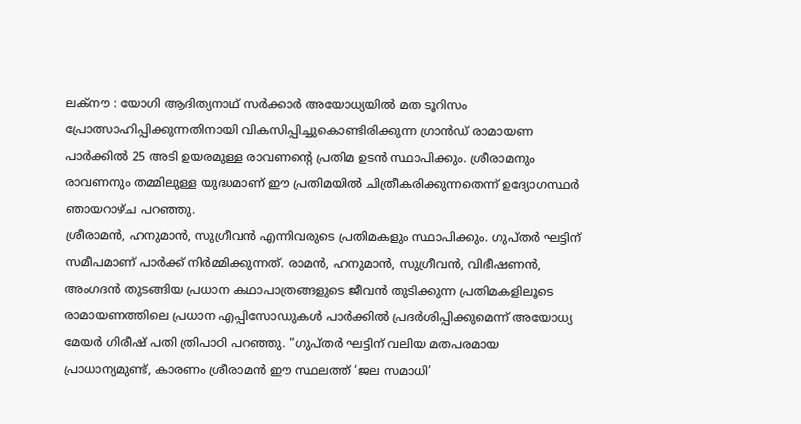ലക്നൗ : യോഗി ആദിത്യനാഥ് സർക്കാർ അയോധ്യയിൽ മത ടൂറിസം പ്രോത്സാഹിപ്പിക്കുന്നതിനായി വികസിപ്പിച്ചുകൊണ്ടിരിക്കുന്ന ഗ്രാൻഡ് രാമായണ പാർക്കിൽ 25 അടി ഉയരമുള്ള രാവണന്റെ പ്രതിമ ഉടൻ സ്ഥാപിക്കും. ശ്രീരാമനും രാവണനും തമ്മിലുള്ള യുദ്ധമാണ് ഈ പ്രതിമയിൽ ചിത്രീകരിക്കുന്നതെന്ന് ഉദ്യോഗസ്ഥർ ഞായറാഴ്ച പറഞ്ഞു.
ശ്രീരാമൻ, ഹനുമാൻ, സുഗ്രീവൻ എന്നിവരുടെ പ്രതിമകളും സ്ഥാപിക്കും. ഗുപ്തർ ഘട്ടിന് സമീപമാണ് പാർക്ക് നിർമ്മിക്കുന്നത്. രാമൻ, ഹനുമാൻ, സുഗ്രീവൻ, വിഭീഷണൻ, അംഗദൻ തുടങ്ങിയ പ്രധാന കഥാപാത്രങ്ങളുടെ ജീവൻ തുടിക്കുന്ന പ്രതിമകളിലൂടെ രാമായണത്തിലെ പ്രധാന എപ്പിസോഡുകൾ പാർക്കിൽ പ്രദർശിപ്പിക്കുമെന്ന് അയോധ്യ മേയർ ഗിരീഷ് പതി ത്രിപാഠി പറഞ്ഞു. “ഗുപ്തർ ഘട്ടിന് വലിയ മതപരമായ പ്രാധാന്യമുണ്ട്, കാരണം ശ്രീരാമൻ ഈ സ്ഥലത്ത് ‘ജല സമാധി’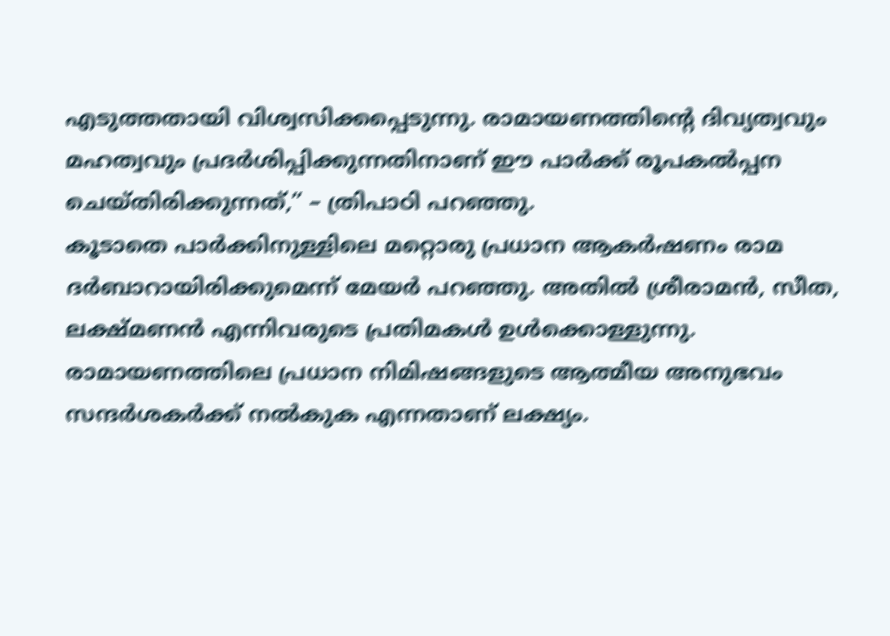എടുത്തതായി വിശ്വസിക്കപ്പെടുന്നു. രാമായണത്തിന്റെ ദിവ്യത്വവും മഹത്വവും പ്രദർശിപ്പിക്കുന്നതിനാണ് ഈ പാർക്ക് രൂപകൽപ്പന ചെയ്തിരിക്കുന്നത്,” – ത്രിപാഠി പറഞ്ഞു.
കൂടാതെ പാർക്കിനുള്ളിലെ മറ്റൊരു പ്രധാന ആകർഷണം രാമ ദർബാറായിരിക്കുമെന്ന് മേയർ പറഞ്ഞു. അതിൽ ശ്രീരാമൻ, സീത, ലക്ഷ്മണൻ എന്നിവരുടെ പ്രതിമകൾ ഉൾക്കൊള്ളുന്നു. രാമായണത്തിലെ പ്രധാന നിമിഷങ്ങളുടെ ആത്മീയ അനുഭവം സന്ദർശകർക്ക് നൽകുക എന്നതാണ് ലക്ഷ്യം.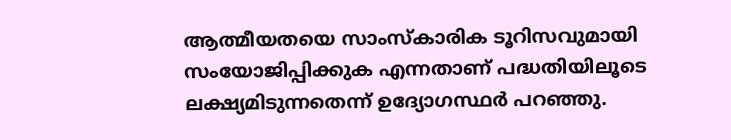ആത്മീയതയെ സാംസ്കാരിക ടൂറിസവുമായി സംയോജിപ്പിക്കുക എന്നതാണ് പദ്ധതിയിലൂടെ ലക്ഷ്യമിടുന്നതെന്ന് ഉദ്യോഗസ്ഥർ പറഞ്ഞു.